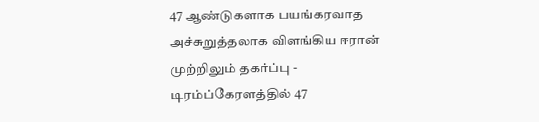47 ஆண்டுகளாக பயங்கரவாத அச்சுறுத்தலாக விளங்கிய ஈரான் முற்றிலும் தகர்ப்பு - டிரம்ப்கேரளத்தில் 47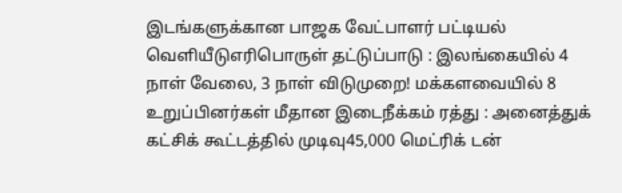இடங்களுக்கான பாஜக வேட்பாளர் பட்டியல் வெளியீடுஎரிபொருள் தட்டுப்பாடு : இலங்கையில் 4 நாள் வேலை, 3 நாள் விடுமுறை! மக்களவையில் 8 உறுப்பினர்கள் மீதான இடைநீக்கம் ரத்து : அனைத்துக் கட்சிக் கூட்டத்தில் முடிவு45,000 மெட்ரிக் டன்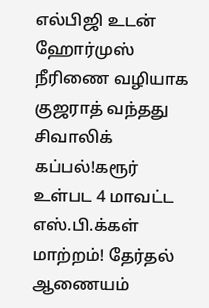எல்பிஜி உடன் ஹோர்முஸ் நீரிணை வழியாக குஜராத் வந்தது சிவாலிக் கப்பல்!கரூர் உள்பட 4 மாவட்ட எஸ்.பி.க்கள் மாற்றம்! தேர்தல் ஆணையம்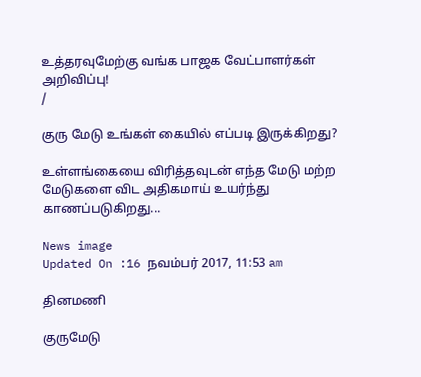உத்தரவுமேற்கு வங்க பாஜக வேட்பாளர்கள் அறிவிப்பு!
/

குரு மேடு உங்கள் கையில் எப்படி இருக்கிறது?

உள்ளங்கையை விரித்தவுடன் எந்த மேடு மற்ற மேடுகளை விட அதிகமாய் உயர்ந்து காணப்படுகிறது...

News image
Updated On :16 நவம்பர் 2017, 11:53 am

தினமணி

குருமேடு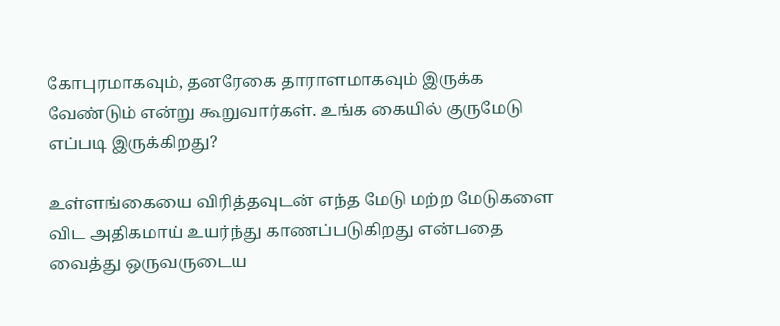கோபுரமாகவும், தனரேகை தாராளமாகவும் இருக்க வேண்டும் என்று கூறுவார்கள். உங்க கையில் குருமேடு எப்படி இருக்கிறது?

உள்ளங்கையை விரித்தவுடன் எந்த மேடு மற்ற மேடுகளை விட அதிகமாய் உயர்ந்து காணப்படுகிறது என்பதை வைத்து ஒருவருடைய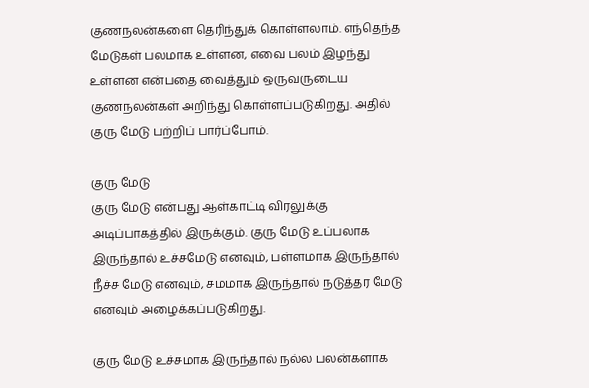குணநலன்களை தெரிந்துக் கொள்ளலாம். எந்தெந்த மேடுகள் பலமாக உள்ளன, எவை பலம் இழந்து உள்ளன என்பதை வைத்தும் ஒருவருடைய குணநலன்கள் அறிந்து கொள்ளப்படுகிறது. அதில் குரு மேடு பற்றிப் பார்ப்போம்.

குரு மேடு
குரு மேடு என்பது ஆள்காட்டி விரலுக்கு அடிப்பாகத்தில் இருக்கும். குரு மேடு உப்பலாக இருந்தால் உச்சமேடு எனவும், பள்ளமாக இருந்தால் நீச்ச மேடு எனவும், சமமாக இருந்தால் நடுத்தர மேடு எனவும் அழைக்கப்படுகிறது.

குரு மேடு உச்சமாக இருந்தால் நல்ல பலன்களாக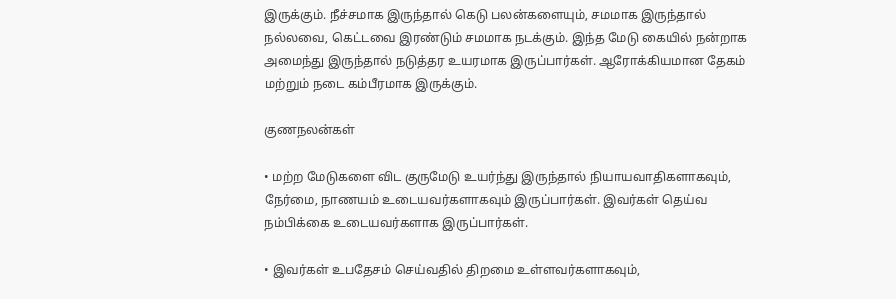இருக்கும். நீச்சமாக இருந்தால் கெடு பலன்களையும், சமமாக இருந்தால் நல்லவை, கெட்டவை இரண்டும் சமமாக நடக்கும். இந்த மேடு கையில் நன்றாக அமைந்து இருந்தால் நடுத்தர உயரமாக இருப்பார்கள். ஆரோக்கியமான தேகம் மற்றும் நடை கம்பீரமாக இருக்கும்.

குணநலன்கள்

• மற்ற மேடுகளை விட குருமேடு உயர்ந்து இருந்தால் நியாயவாதிகளாகவும், நேர்மை, நாணயம் உடையவர்களாகவும் இருப்பார்கள். இவர்கள் தெய்வ நம்பிக்கை உடையவர்களாக இருப்பார்கள்.

• இவர்கள் உபதேசம் செய்வதில் திறமை உள்ளவர்களாகவும்,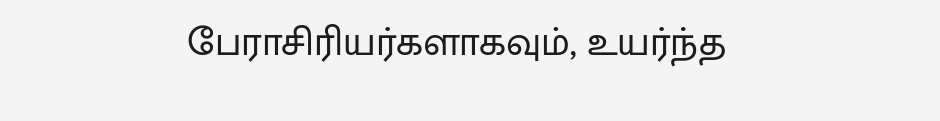பேராசிரியர்களாகவும், உயர்ந்த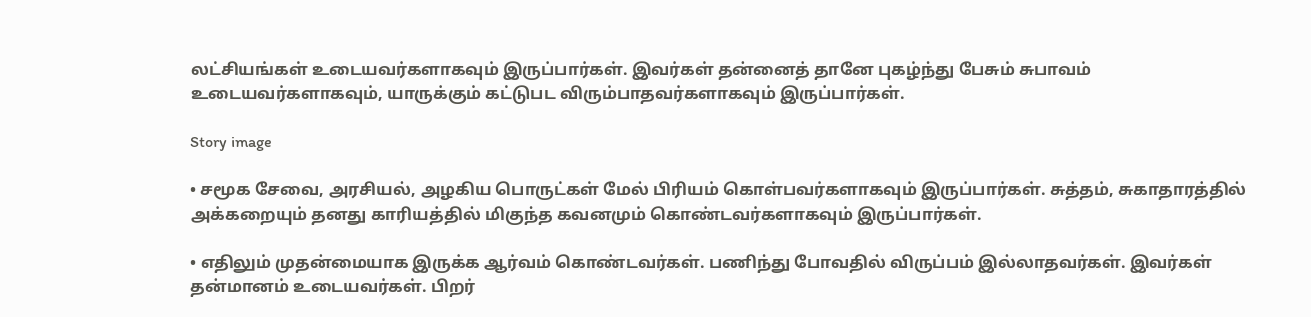லட்சியங்கள் உடையவர்களாகவும் இருப்பார்கள். இவர்கள் தன்னைத் தானே புகழ்ந்து பேசும் சுபாவம் உடையவர்களாகவும், யாருக்கும் கட்டுபட விரும்பாதவர்களாகவும் இருப்பார்கள்.

Story image

• சமூக சேவை, அரசியல், அழகிய பொருட்கள் மேல் பிரியம் கொள்பவர்களாகவும் இருப்பார்கள். சுத்தம், சுகாதாரத்தில் அக்கறையும் தனது காரியத்தில் மிகுந்த கவனமும் கொண்டவர்களாகவும் இருப்பார்கள்.

• எதிலும் முதன்மையாக இருக்க ஆர்வம் கொண்டவர்கள். பணிந்து போவதில் விருப்பம் இல்லாதவர்கள். இவர்கள் தன்மானம் உடையவர்கள். பிறர்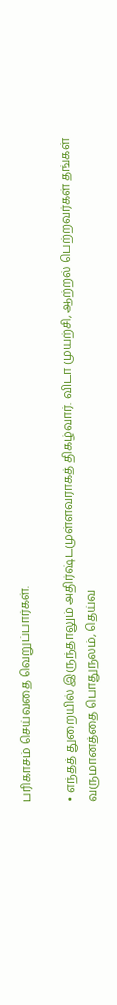பரிகாசம் செய்வதை வெறுப்பார்கள்.

• எந்தத் துறையில் இருந்தாலும் அதிர்ஷ்டமுள்ளவராகத் திகழ்வார். விடா முயற்சி, ஆற்றல் பெற்றவர்கள் தங்கள் வருமானத்தை பொதுநலம், தெய்வ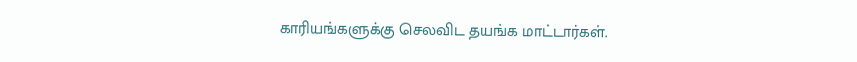காரியங்களுக்கு செலவிட தயங்க மாட்டார்கள்.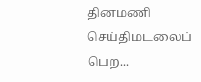தினமணி செய்திமடலைப் பெற...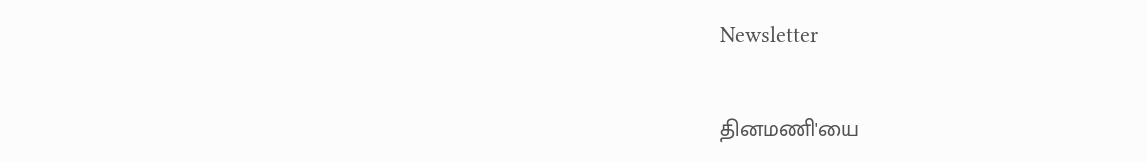Newsletter

தினமணி'யை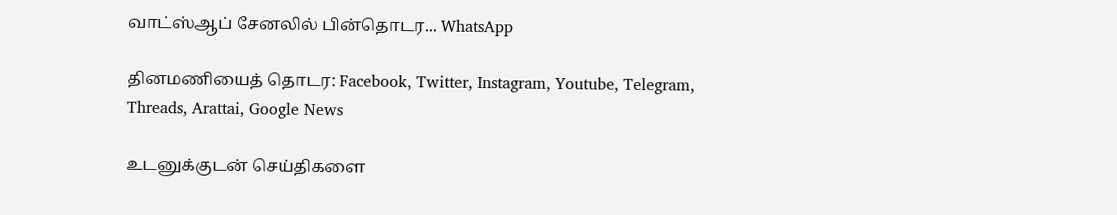வாட்ஸ்ஆப் சேனலில் பின்தொடர... WhatsApp

தினமணியைத் தொடர: Facebook, Twitter, Instagram, Youtube, Telegram, Threads, Arattai, Google News

உடனுக்குடன் செய்திகளை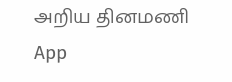அறிய தினமணி App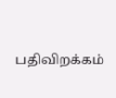பதிவிறக்கம்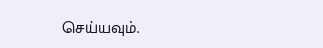செய்யவும்.